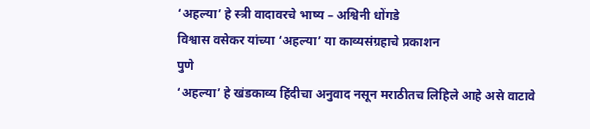‘अहल्या’ हे स्त्री वादावरचे भाष्य – अश्विनी धोंगडे
विश्वास वसेकर यांच्या ‘अहल्या’ या काव्यसंग्रहाचे प्रकाशन
पुणे
‘अहल्या’ हे खंडकाव्य हिंदीचा अनुवाद नसून मराठीतच लिहिले आहे असे वाटावे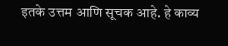इतके उत्तम आणि सूचक आहे. हे काव्य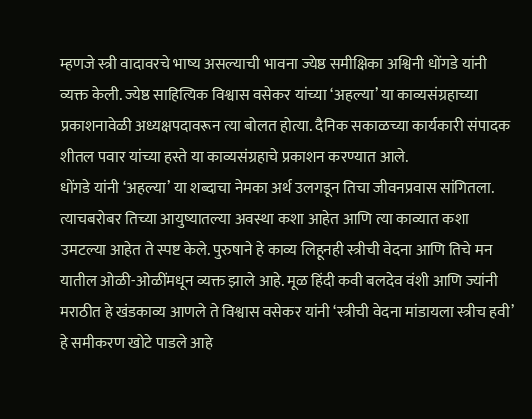म्हणजे स्त्री वादावरचे भाष्य असल्याची भावना ज्येष्ठ समीक्षिका अश्विनी धोंगडे यांनी व्यक्त केली. ज्येष्ठ साहित्यिक विश्वास वसेकर यांच्या ‘अहल्या’ या काव्यसंग्रहाच्या प्रकाशनावेळी अध्यक्षपदावरून त्या बोलत होत्या. दैनिक सकाळच्या कार्यकारी संपादक शीतल पवार यांच्या हस्ते या काव्यसंग्रहाचे प्रकाशन करण्यात आले.
धोंगडे यांनी ‘अहल्या’ या शब्दाचा नेमका अर्थ उलगडून तिचा जीवनप्रवास सांगितला. त्याचबरोबर तिच्या आयुष्यातल्या अवस्था कशा आहेत आणि त्या काव्यात कशा उमटल्या आहेत ते स्पष्ट केले. पुरुषाने हे काव्य लिहूनही स्त्रीची वेदना आणि तिचे मन यातील ओळी-ओळींमधून व्यक्त झाले आहे. मूळ हिंदी कवी बलदेव वंशी आणि ज्यांनी मराठीत हे खंडकाव्य आणले ते विश्वास वसेकर यांनी ‘स्त्रीची वेदना मांडायला स्त्रीच हवी’ हे समीकरण खोटे पाडले आहे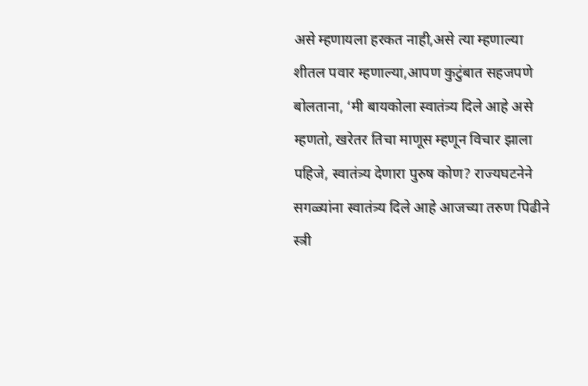असे म्हणायला हरकत नाही,असे त्या म्हणाल्या
शीतल पवार म्हणाल्या,आपण कुटुंबात सहजपणे बोलताना, ‘मी बायकोला स्वातंत्र्य दिले आहे असे म्हणतो, खरेतर तिचा माणूस म्हणून विचार झाला पहिजे, स्वातंत्र्य देणारा पुरुष कोण? राज्यघटनेने सगळ्यांना स्वातंत्र्य दिले आहे आजच्या तरुण पिढीने स्त्री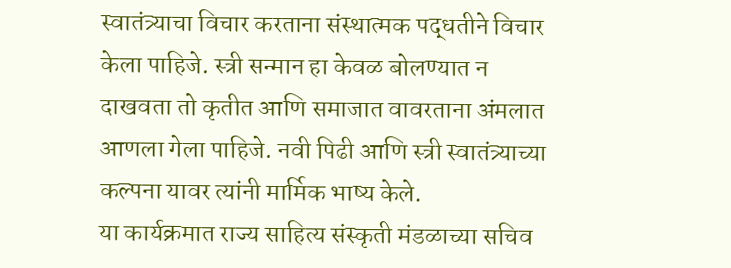स्वातंत्र्याचा विचार करताना संस्थात्मक पद्धतीने विचार केला पाहिजे. स्त्री सन्मान हा केवळ बोलण्यात न दाखवता तो कृतीत आणि समाजात वावरताना अंमलात आणला गेला पाहिजे. नवी पिढी आणि स्त्री स्वातंत्र्याच्या कल्पना यावर त्यांनी मार्मिक भाष्य केले.
या कार्यक्रमात राज्य साहित्य संस्कृती मंडळाच्या सचिव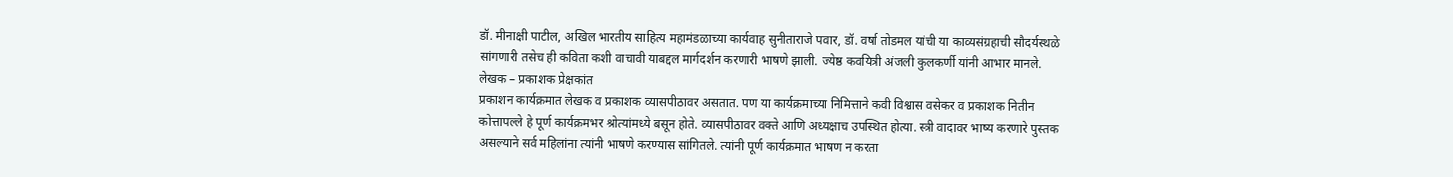डॉ. मीनाक्षी पाटील, अखिल भारतीय साहित्य महामंडळाच्या कार्यवाह सुनीताराजे पवार, डॉ. वर्षा तोडमल यांची या काव्यसंग्रहाची सौदर्यस्थळे सांगणारी तसेच ही कविता कशी वाचावी याबद्दल मार्गदर्शन करणारी भाषणे झाली. ज्येष्ठ कवयित्री अंजली कुलकर्णी यांनी आभार मानले.
लेखक – प्रकाशक प्रेक्षकांत
प्रकाशन कार्यक्रमात लेखक व प्रकाशक व्यासपीठावर असतात. पण या कार्यक्रमाच्या निमित्ताने कवी विश्वास वसेकर व प्रकाशक नितीन कोत्तापल्ले हे पूर्ण कार्यक्रमभर श्रोत्यांमध्ये बसून होते. व्यासपीठावर वक्ते आणि अध्यक्षाच उपस्थित होत्या. स्त्री वादावर भाष्य करणारे पुस्तक असल्याने सर्व महिलांना त्यांनी भाषणे करण्यास सांगितले. त्यांनी पूर्ण कार्यक्रमात भाषण न करता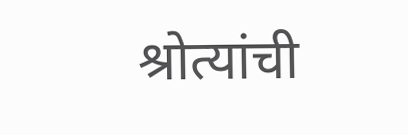श्रोत्यांची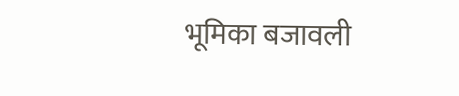भूमिका बजावली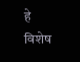हे विशेष